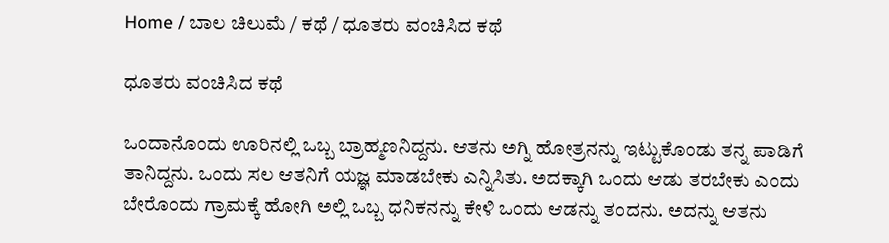Home / ಬಾಲ ಚಿಲುಮೆ / ಕಥೆ / ಧೂತರು ವಂಚಿಸಿದ ಕಥೆ

ಧೂತರು ವಂಚಿಸಿದ ಕಥೆ

ಒಂದಾನೊಂದು ಊರಿನಲ್ಲಿ ಒಬ್ಬ ಬ್ರಾಹ್ಮಣನಿದ್ದನು. ಆತನು ಅಗ್ನಿ ಹೋತ್ರನನ್ನು ಇಟ್ಟುಕೊಂಡು ತನ್ನ ಪಾಡಿಗೆ ತಾನಿದ್ದನು. ಒಂದು ಸಲ ಆತನಿಗೆ ಯಜ್ಞ ಮಾಡಬೇಕು ಎನ್ನಿಸಿತು. ಅದಕ್ಕಾಗಿ ಒಂದು ಆಡು ತರಬೇಕು ಎಂದು ಬೇರೊಂದು ಗ್ರಾಮಕ್ಕೆ ಹೋಗಿ ಅಲ್ಲಿ ಒಬ್ಬ ಧನಿಕನನ್ನು ಕೇಳಿ ಒಂದು ಆಡನ್ನು ತಂದನು. ಅದನ್ನು ಆತನು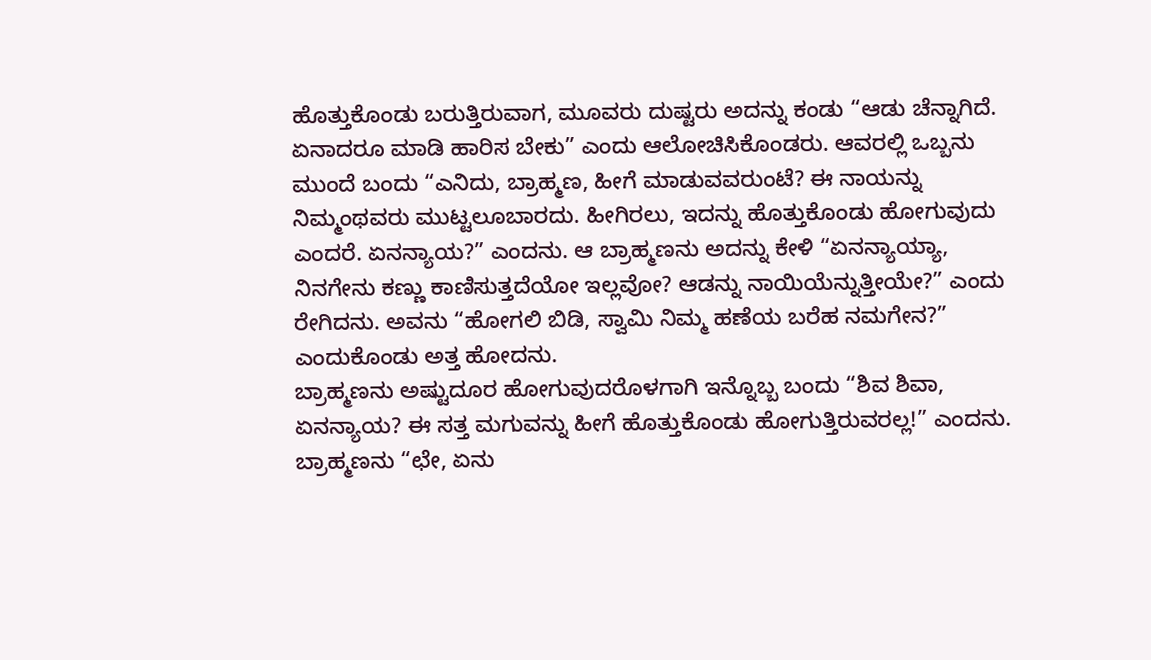ಹೊತ್ತುಕೊಂಡು ಬರುತ್ತಿರುವಾಗ, ಮೂವರು ದುಷ್ಟರು ಅದನ್ನು ಕಂಡು “ಆಡು ಚೆನ್ನಾಗಿದೆ. ಏನಾದರೂ ಮಾಡಿ ಹಾರಿಸ ಬೇಕು” ಎಂದು ಆಲೋಚಿಸಿಕೊಂಡರು. ಆವರಲ್ಲಿ ಒಬ್ಬನು ಮುಂದೆ ಬಂದು “ಎನಿದು, ಬ್ರಾಹ್ಮಣ, ಹೀಗೆ ಮಾಡುವವರುಂಟೆ? ಈ ನಾಯನ್ನು ನಿಮ್ಮಂಥವರು ಮುಟ್ಟಲೂಬಾರದು. ಹೀಗಿರಲು, ಇದನ್ನು ಹೊತ್ತುಕೊಂಡು ಹೋಗುವುದು ಎಂದರೆ. ಏನನ್ಯಾಯ?” ಎಂದನು. ಆ ಬ್ರಾಹ್ಮಣನು ಅದನ್ನು ಕೇಳಿ “ಏನನ್ಯಾಯ್ಯಾ, ನಿನಗೇನು ಕಣ್ಣು ಕಾಣಿಸುತ್ತದೆಯೋ ಇಲ್ಲವೋ? ಆಡನ್ನು ನಾಯಿಯೆನ್ನುತ್ತೀಯೇ?” ಎಂದು ರೇಗಿದನು. ಅವನು “ಹೋಗಲಿ ಬಿಡಿ, ಸ್ವಾಮಿ ನಿಮ್ಮ ಹಣೆಯ ಬರೆಹ ನಮಗೇನ?” ಎಂದುಕೊಂಡು ಅತ್ತ ಹೋದನು.
ಬ್ರಾಹ್ಮಣನು ಅಷ್ಟುದೂರ ಹೋಗುವುದರೊಳಗಾಗಿ ಇನ್ನೊಬ್ಬ ಬಂದು “ಶಿವ ಶಿವಾ, ಏನನ್ಯಾಯ? ಈ ಸತ್ತ ಮಗುವನ್ನು ಹೀಗೆ ಹೊತ್ತುಕೊಂಡು ಹೋಗುತ್ತಿರುವರಲ್ಲ!” ಎಂದನು. ಬ್ರಾಹ್ಮಣನು “ಛೇ, ಏನು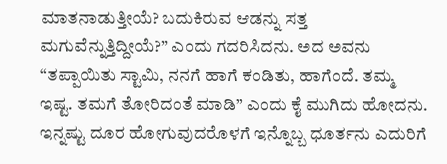ಮಾತನಾಡುತ್ತೀಯೆ? ಬದುಕಿರುವ ಆಡನ್ನು ಸತ್ತ ಮಗುವೆನ್ನುತ್ತಿದ್ದೀಯೆ?” ಎಂದು ಗದರಿಸಿದನು. ಅದ ಅವನು “ತಪ್ಪಾಯಿತು ಸ್ಟಾಮಿ, ನನಗೆ ಹಾಗೆ ಕಂಡಿತು, ಹಾಗೆಂದೆ. ತಮ್ಮ ಇಷ್ಟ. ತಮಗೆ ತೋರಿದಂತೆ ಮಾಡಿ” ಎಂದು ಕೈ ಮುಗಿದು ಹೋದನು.
ಇನ್ನಷ್ಟು ದೂರ ಹೋಗುವುದರೊಳಗೆ ಇನ್ನೊಬ್ಬ ಧೂರ್ತನು ಎದುರಿಗೆ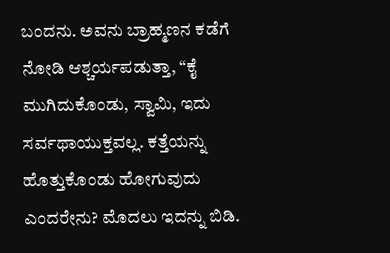ಬಂದನು. ಅವನು ಬ್ರಾಹ್ಮಣನ ಕಡೆಗೆ ನೋಡಿ ಆಶ್ಚರ್ಯಪಡುತ್ತಾ, “ಕೈ ಮುಗಿದುಕೊಂಡು, ಸ್ವಾಮಿ, ಇದು ಸರ್ವಥಾಯುಕ್ತವಲ್ಲ. ಕತ್ತೆಯನ್ನು ಹೊತ್ತುಕೊಂಡು ಹೋಗುವುದು ಎಂದರೇನು? ಮೊದಲು ಇದನ್ನು ಬಿಡಿ.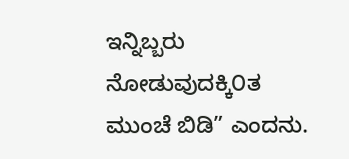ಇನ್ನಿಬ್ಬರು ನೋಡುವುದಕ್ಕಿ೦ತ ಮುಂಚೆ ಬಿಡಿ” ಎಂದನು.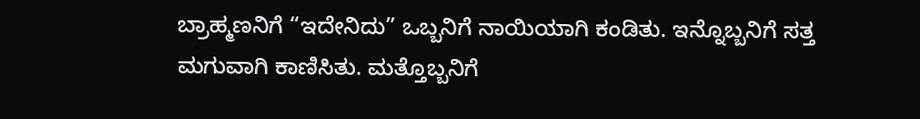ಬ್ರಾಹ್ಮಣನಿಗೆ “ಇದೇನಿದು” ಒಬ್ಬನಿಗೆ ನಾಯಿಯಾಗಿ ಕಂಡಿತು. ಇನ್ನೊಬ್ಬನಿಗೆ ಸತ್ತ ಮಗುವಾಗಿ ಕಾಣಿಸಿತು. ಮತ್ತೊಬ್ಬನಿಗೆ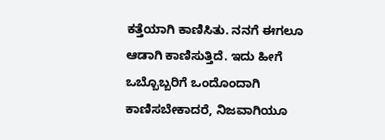ಕತ್ತೆಯಾಗಿ ಕಾಣಿಸಿತು. ನನಗೆ ಈಗಲೂ ಆಡಾಗಿ ಕಾಣಿಸುತ್ತಿದೆ. ಇದು ಹೀಗೆ ಒಬ್ಬೊಬ್ಬರಿಗೆ ಒಂದೊಂದಾಗಿ ಕಾಣಿಸಬೇಕಾದರೆ, ನಿಜವಾಗಿಯೂ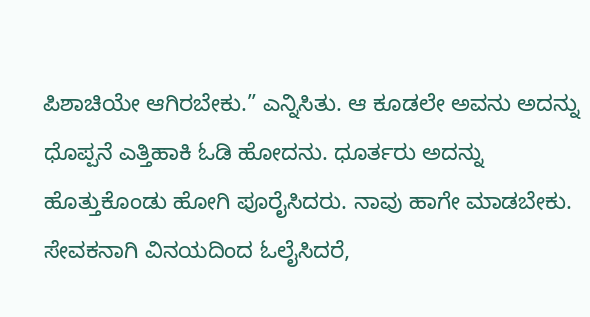ಪಿಶಾಚಿಯೇ ಆಗಿರಬೇಕು.” ಎನ್ನಿಸಿತು. ಆ ಕೂಡಲೇ ಅವನು ಅದನ್ನು ಧೊಪ್ಪನೆ ಎತ್ತಿಹಾಕಿ ಓಡಿ ಹೋದನು. ಧೂರ್ತರು ಅದನ್ನು ಹೊತ್ತುಕೊಂಡು ಹೋಗಿ ಪೂರೈಸಿದರು. ನಾವು ಹಾಗೇ ಮಾಡಬೇಕು.
ಸೇವಕನಾಗಿ ವಿನಯದಿಂದ ಓಲೈಸಿದರೆ,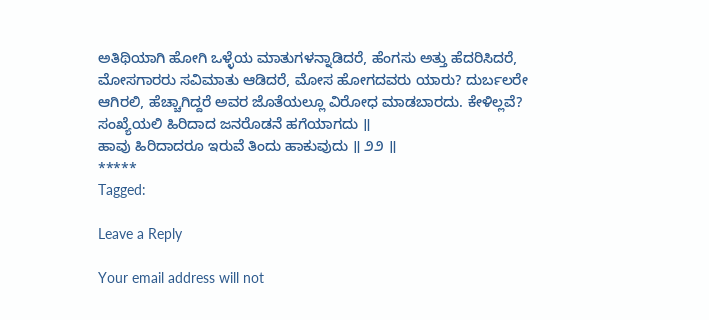ಅತಿಥಿಯಾಗಿ ಹೋಗಿ ಒಳ್ಳೆಯ ಮಾತುಗಳನ್ನಾಡಿದರೆ, ಹೆಂಗಸು ಅತ್ತು ಹೆದರಿಸಿದರೆ, ಮೋಸಗಾರರು ಸವಿಮಾತು ಆಡಿದರೆ, ಮೋಸ ಹೋಗದವರು ಯಾರು? ದುರ್ಬಲರೇ ಆಗಿರಲಿ, ಹೆಚ್ಚಾಗಿದ್ದರೆ ಅವರ ಜೊತೆಯಲ್ಲೂ ವಿರೋಧ ಮಾಡಬಾರದು. ಕೇಳಿಲ್ಲವೆ?
ಸಂಖ್ಯೆಯಲಿ ಹಿರಿದಾದ ಜನರೊಡನೆ ಹಗೆಯಾಗದು ॥
ಹಾವು ಹಿರಿದಾದರೂ ಇರುವೆ ತಿಂದು ಹಾಕುವುದು ॥ ೨೨ ॥
*****
Tagged:

Leave a Reply

Your email address will not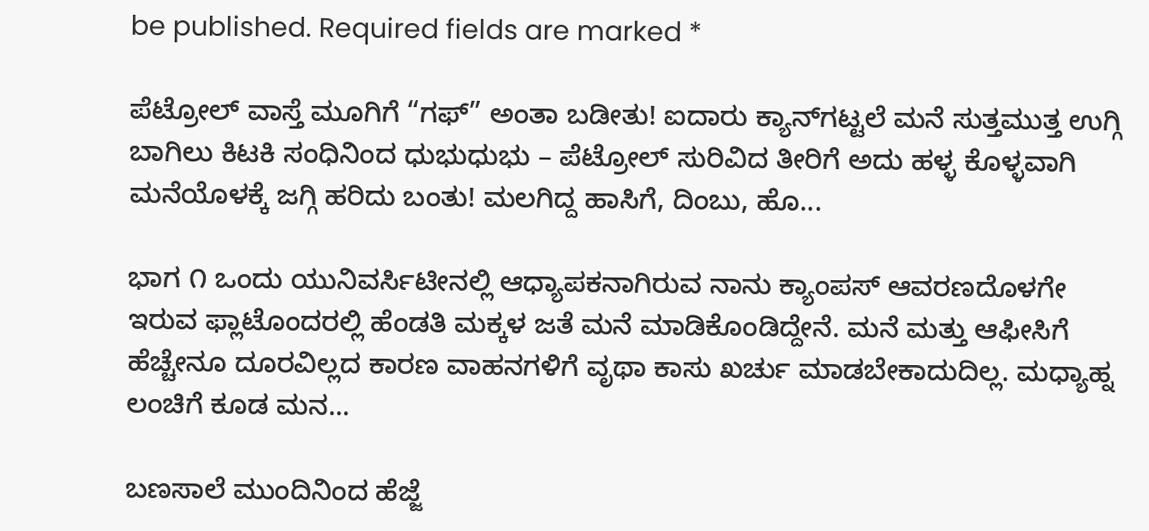be published. Required fields are marked *

ಪೆಟ್ರೋಲ್ ವಾಸ್ತೆ ಮೂಗಿಗೆ “ಗಫ್” ಅಂತಾ ಬಡೀತು! ಐದಾರು ಕ್ಯಾನ್‌ಗಟ್ಟಲೆ ಮನೆ ಸುತ್ತಮುತ್ತ ಉಗ್ಗಿ ಬಾಗಿಲು ಕಿಟಕಿ ಸಂಧಿನಿಂದ ಧುಭುಧುಭು – ಪೆಟ್ರೋಲ್ ಸುರಿವಿದ ತೀರಿಗೆ ಅದು ಹಳ್ಳ ಕೊಳ್ಳವಾಗಿ ಮನೆಯೊಳಕ್ಕೆ ಜಗ್ಗಿ ಹರಿದು ಬಂತು! ಮಲಗಿದ್ದ ಹಾಸಿಗೆ, ದಿಂಬು, ಹೊ...

ಭಾಗ ೧ ಒಂದು ಯುನಿವರ್ಸಿಟೀನಲ್ಲಿ ಆಧ್ಯಾಪಕನಾಗಿರುವ ನಾನು ಕ್ಯಾಂಪಸ್ ಆವರಣದೊಳಗೇ ಇರುವ ಫ್ಲಾಟೊಂದರಲ್ಲಿ ಹೆಂಡತಿ ಮಕ್ಕಳ ಜತೆ ಮನೆ ಮಾಡಿಕೊಂಡಿದ್ದೇನೆ. ಮನೆ ಮತ್ತು ಆಫೀಸಿಗೆ ಹೆಚ್ಚೇನೂ ದೂರವಿಲ್ಲದ ಕಾರಣ ವಾಹನಗಳಿಗೆ ವೃಥಾ ಕಾಸು ಖರ್ಚು ಮಾಡಬೇಕಾದುದಿಲ್ಲ. ಮಧ್ಯಾಹ್ನ ಲಂಚಿಗೆ ಕೂಡ ಮನ...

ಬಣಸಾಲೆ ಮುಂದಿನಿಂದ ಹೆಜ್ಜೆ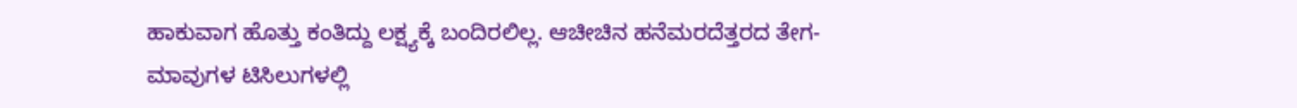ಹಾಕುವಾಗ ಹೊತ್ತು ಕಂತಿದ್ದು ಲಕ್ಷ್ಯಕ್ಕೆ ಬಂದಿರಲಿಲ್ಲ. ಆಚೀಚಿನ ಹನೆಮರದೆತ್ತರದ ತೇಗ-ಮಾವುಗಳ ಟಿಸಿಲುಗಳಲ್ಲಿ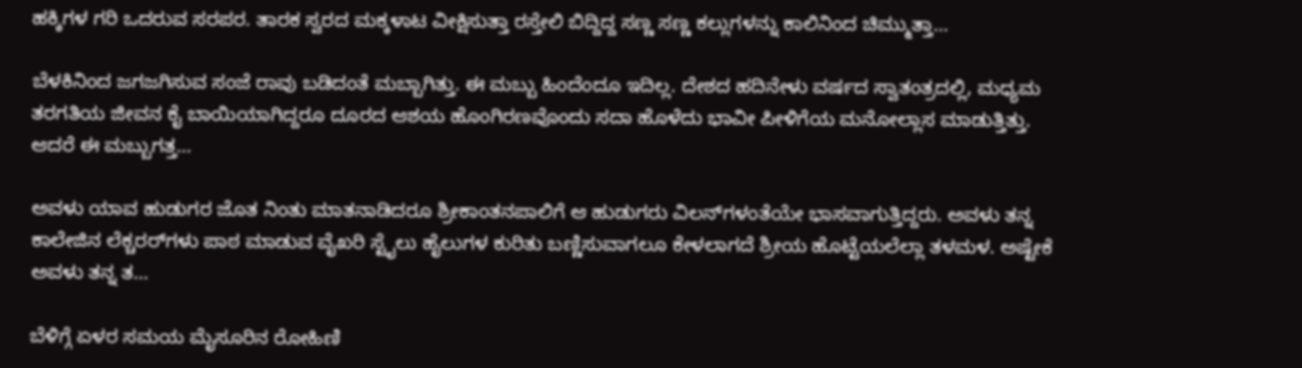ಹಕ್ಕಿಗಳ ಗರಿ ಒದರುವ ಸರಪರ. ತಾರಕ ಸ್ವರದ ಮಕ್ಕಳಾಟ ವೀಕ್ಷಿಸುತ್ತಾ ರಸ್ತೇಲಿ ಬಿದ್ದಿದ್ದ ಸಣ್ಣ ಸಣ್ಣ ಕಲ್ಲುಗಳನ್ನು ಕಾಲಿನಿಂದ ಚಿಮ್ಮುತ್ತಾ...

ಬೆಳಕಿನಿಂದ ಜಗಜಗಿಸುವ ಸಂಜೆ ರಾವು ಬಡಿದಂತೆ ಮಬ್ಬಾಗಿತ್ತು. ಈ ಮಬ್ಬು ಹಿಂದೆಂದೂ ಇದಿಲ್ಲ. ದೇಶದ ಹದಿನೇಳು ವರ್ಷದ ಸ್ವಾತಂತ್ರದಲ್ಲಿ, ಮಧ್ಯಮ ತರಗತಿಯ ಜೀವನ ಕೈ ಬಾಯಿಯಾಗಿದ್ದರೂ ದೂರದ ಆಶಯ ಹೊಂಗಿರಣವೊಂದು ಸದಾ ಹೊಳೆದು ಭಾವೀ ಪೀಳಿಗೆಯ ಮನೋಲ್ಲಾಸ ಮಾಡುತ್ತಿತ್ತು. ಆದರೆ ಈ ಮಬ್ಬುಗತ್ತ...

ಅವಳು ಯಾವ ಹುಡುಗರ ಜೊತ ನಿಂತು ಮಾತನಾಡಿದರೂ ಶ್ರೀಕಾಂತನಪಾಲಿಗೆ ಆ ಹುಡುಗರು ವಿಲನ್‌ಗಳಂತೆಯೇ ಭಾಸವಾಗುತ್ತಿದ್ದರು. ಅವಳು ತನ್ನ ಕಾಲೇಜಿನ ಲೆಕ್ಚರರ್‌ಗಳು ಪಾಠ ಮಾಡುವ ವೈಖರಿ ಸ್ಟೈಲು ಹೈಲುಗಳ ಕುರಿತು ಬಣ್ಣಿಸುವಾಗಲೂ ಕೇಳಲಾಗದೆ ಶ್ರೀಯ ಹೊಟ್ಟೆಯಲೆಲ್ಲಾ ತಳಮಳ. ಅಷ್ಟೇಕೆ ಅವಳು ತನ್ನ ತ...

ಬೆಳಿಗ್ಗೆ ಏಳರ ಸಮಯ ಮೈಸೂರಿನ ರೋಹಿಣಿ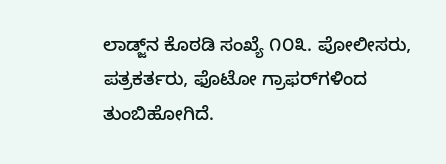ಲಾಡ್ಜ್‌ನ ಕೊಠಡಿ ಸಂಖ್ಯೆ ೧೦೩. ಪೋಲೀಸರು, ಪತ್ರಕರ್ತರು, ಫೊಟೋ ಗ್ರಾಫರ್‌ಗಳಿಂದ ತುಂಬಿಹೋಗಿದೆ.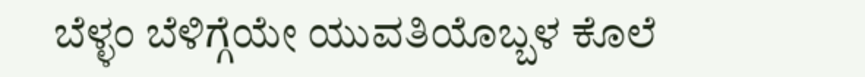ಬೆಳ್ಳಂ ಬೆಳಿಗ್ಗೆಯೇ ಯುವತಿಯೊಬ್ಬಳ ಕೊಲೆ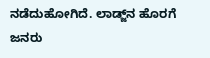ನಡೆದುಹೋಗಿದೆ. ಲಾಡ್ಜ್‌ನ ಹೊರಗೆ ಜನರು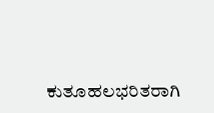ಕುತೂಹಲಭರಿತರಾಗಿ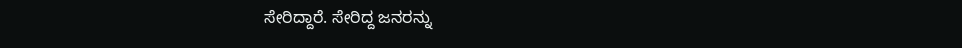ಸೇರಿದ್ದಾರೆ. ಸೇರಿದ್ದ ಜನರನ್ನು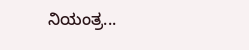ನಿಯಂತ್ರ...